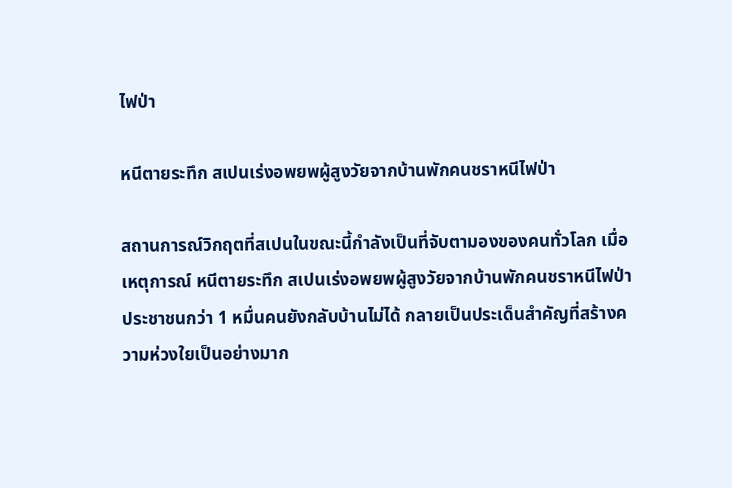ไฟป่า

หนีตายระทึก สเปนเร่งอพยพผู้สูงวัยจากบ้านพักคนชราหนีไฟป่า

สถานการณ์วิกฤตที่สเปนในขณะนี้กำลังเป็นที่จับตามองของคนทั่วโลก เมื่อเหตุการณ์ หนีตายระทึก สเปนเร่งอพยพผู้สูงวัยจากบ้านพักคนชราหนีไฟป่า ประชาชนกว่า 1 หมื่นคนยังกลับบ้านไม่ได้ กลายเป็นประเด็นสำคัญที่สร้างความห่วงใยเป็นอย่างมาก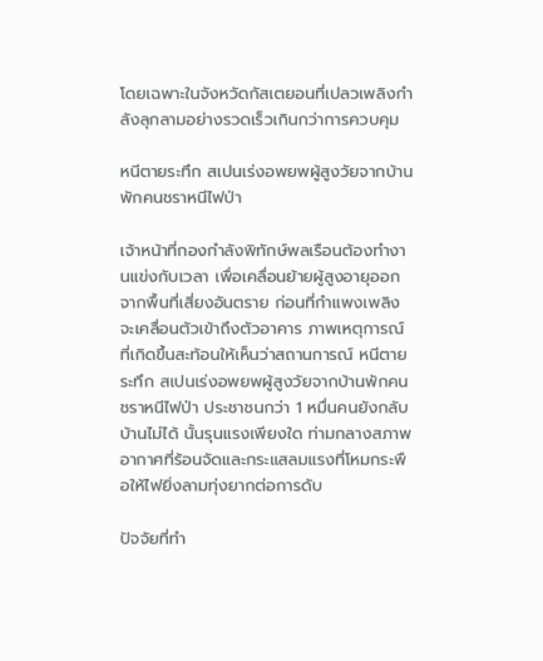โดยเฉพาะในจังหวัดกัสเตยอนที่เปลวเพลิงกำลังลุกลามอย่างรวดเร็วเกินกว่าการควบคุม

หนีตายระทึก สเปนเร่งอพยพผู้สูงวัยจากบ้านพักคนชราหนีไฟป่า

เจ้าหน้าที่กองกำลังพิทักษ์พลเรือนต้องทำงานแข่งกับเวลา เพื่อเคลื่อนย้ายผู้สูงอายุออกจากพื้นที่เสี่ยงอันตราย ก่อนที่กำแพงเพลิงจะเคลื่อนตัวเข้าถึงตัวอาคาร ภาพเหตุการณ์ที่เกิดขึ้นสะท้อนให้เห็นว่าสถานการณ์ หนีตายระทึก สเปนเร่งอพยพผู้สูงวัยจากบ้านพักคนชราหนีไฟป่า ประชาชนกว่า 1 หมื่นคนยังกลับบ้านไม่ได้ นั้นรุนแรงเพียงใด ท่ามกลางสภาพอากาศที่ร้อนจัดและกระแสลมแรงที่โหมกระพือให้ไฟยิ่งลามทุ่งยากต่อการดับ

ปัจจัยที่ทำ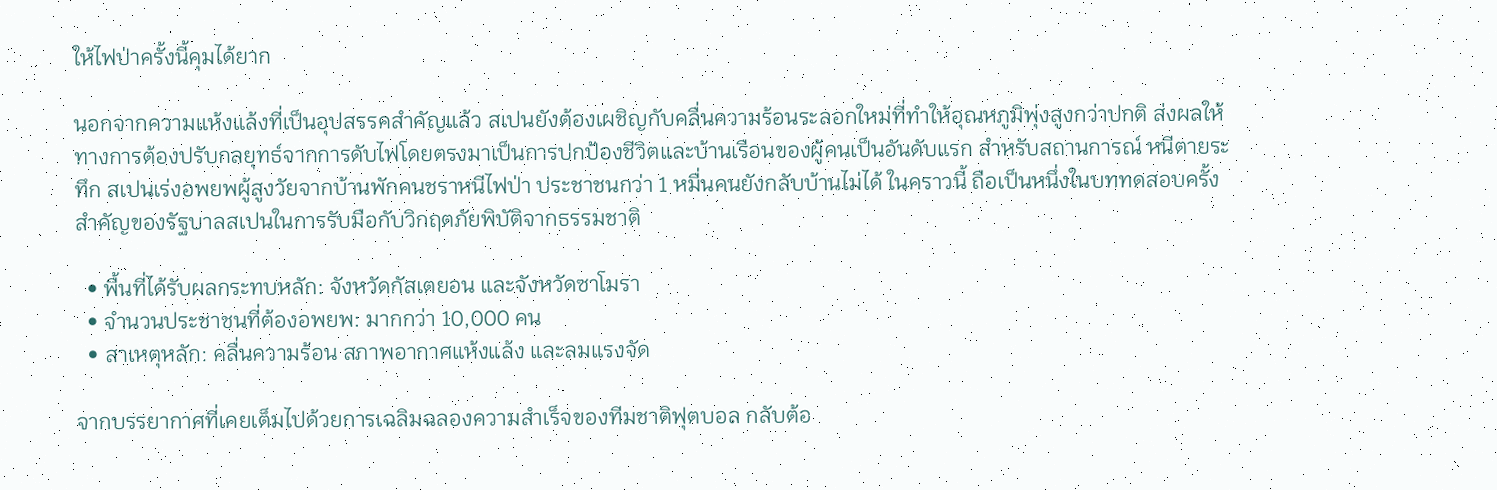ให้ไฟป่าครั้งนี้คุมได้ยาก

นอกจากความแห้งแล้งที่เป็นอุปสรรคสำคัญแล้ว สเปนยังต้องเผชิญกับคลื่นความร้อนระลอกใหม่ที่ทำให้อุณหภูมิพุ่งสูงกว่าปกติ ส่งผลให้ทางการต้องปรับกลยุทธ์จากการดับไฟโดยตรงมาเป็นการปกป้องชีวิตและบ้านเรือนของผู้คนเป็นอันดับแรก สำหรับสถานการณ์ หนีตายระทึก สเปนเร่งอพยพผู้สูงวัยจากบ้านพักคนชราหนีไฟป่า ประชาชนกว่า 1 หมื่นคนยังกลับบ้านไม่ได้ ในคราวนี้ ถือเป็นหนึ่งในบททดสอบครั้งสำคัญของรัฐบาลสเปนในการรับมือกับวิกฤตภัยพิบัติจากธรรมชาติ

  • พื้นที่ได้รับผลกระทบหลัก: จังหวัดกัสเตยอน และจังหวัดซาโมรา
  • จำนวนประชาชนที่ต้องอพยพ: มากกว่า 10,000 คน
  • สาเหตุหลัก: คลื่นความร้อน สภาพอากาศแห้งแล้ง และลมแรงจัด

จากบรรยากาศที่เคยเต็มไปด้วยการเฉลิมฉลองความสำเร็จของทีมชาติฟุตบอล กลับต้อ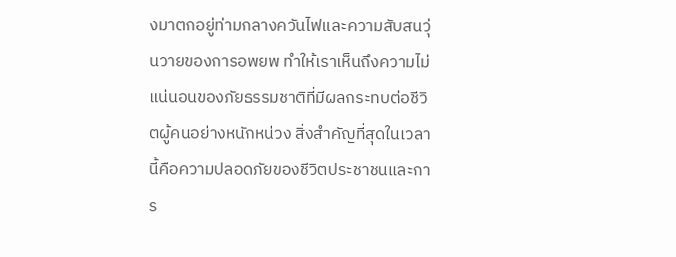งมาตกอยู่ท่ามกลางควันไฟและความสับสนวุ่นวายของการอพยพ ทำให้เราเห็นถึงความไม่แน่นอนของภัยธรรมชาติที่มีผลกระทบต่อชีวิตผู้คนอย่างหนักหน่วง สิ่งสำคัญที่สุดในเวลานี้คือความปลอดภัยของชีวิตประชาชนและการ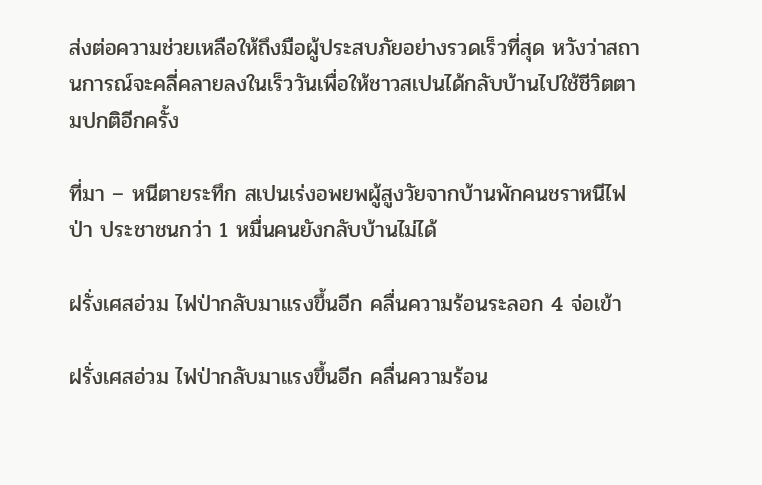ส่งต่อความช่วยเหลือให้ถึงมือผู้ประสบภัยอย่างรวดเร็วที่สุด หวังว่าสถานการณ์จะคลี่คลายลงในเร็ววันเพื่อให้ชาวสเปนได้กลับบ้านไปใช้ชีวิตตามปกติอีกครั้ง

ที่มา – หนีตายระทึก สเปนเร่งอพยพผู้สูงวัยจากบ้านพักคนชราหนีไฟป่า ประชาชนกว่า 1 หมื่นคนยังกลับบ้านไม่ได้

ฝรั่งเศสอ่วม ไฟป่ากลับมาแรงขึ้นอีก คลื่นความร้อนระลอก 4 จ่อเข้า

ฝรั่งเศสอ่วม ไฟป่ากลับมาแรงขึ้นอีก คลื่นความร้อน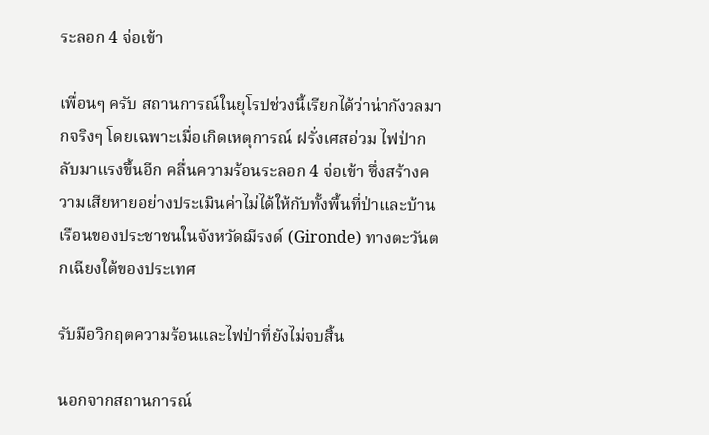ระลอก 4 จ่อเข้า

เพื่อนๆ ครับ สถานการณ์ในยุโรปช่วงนี้เรียกได้ว่าน่ากังวลมากจริงๆ โดยเฉพาะเมื่อเกิดเหตุการณ์ ฝรั่งเศสอ่วม ไฟป่ากลับมาแรงขึ้นอีก คลื่นความร้อนระลอก 4 จ่อเข้า ซึ่งสร้างความเสียหายอย่างประเมินค่าไม่ได้ให้กับทั้งพื้นที่ป่าและบ้านเรือนของประชาชนในจังหวัดฌีรงด์ (Gironde) ทางตะวันตกเฉียงใต้ของประเทศ

รับมือวิกฤตความร้อนและไฟป่าที่ยังไม่จบสิ้น

นอกจากสถานการณ์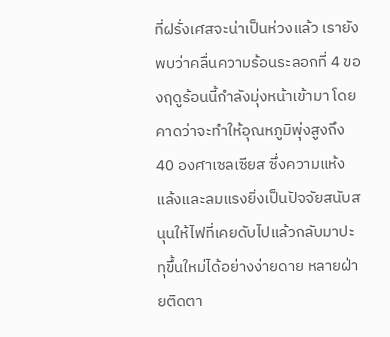ที่ฝรั่งเศสจะน่าเป็นห่วงแล้ว เรายังพบว่าคลื่นความร้อนระลอกที่ 4 ของฤดูร้อนนี้กำลังมุ่งหน้าเข้ามา โดยคาดว่าจะทำให้อุณหภูมิพุ่งสูงถึง 40 องศาเซลเซียส ซึ่งความแห้งแล้งและลมแรงยิ่งเป็นปัจจัยสนับสนุนให้ไฟที่เคยดับไปแล้วกลับมาปะทุขึ้นใหม่ได้อย่างง่ายดาย หลายฝ่ายติดตา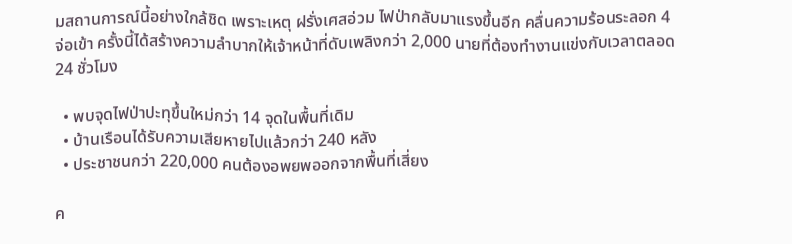มสถานการณ์นี้อย่างใกล้ชิด เพราะเหตุ ฝรั่งเศสอ่วม ไฟป่ากลับมาแรงขึ้นอีก คลื่นความร้อนระลอก 4 จ่อเข้า ครั้งนี้ได้สร้างความลำบากให้เจ้าหน้าที่ดับเพลิงกว่า 2,000 นายที่ต้องทำงานแข่งกับเวลาตลอด 24 ชั่วโมง

  • พบจุดไฟป่าปะทุขึ้นใหม่กว่า 14 จุดในพื้นที่เดิม
  • บ้านเรือนได้รับความเสียหายไปแล้วกว่า 240 หลัง
  • ประชาชนกว่า 220,000 คนต้องอพยพออกจากพื้นที่เสี่ยง

ค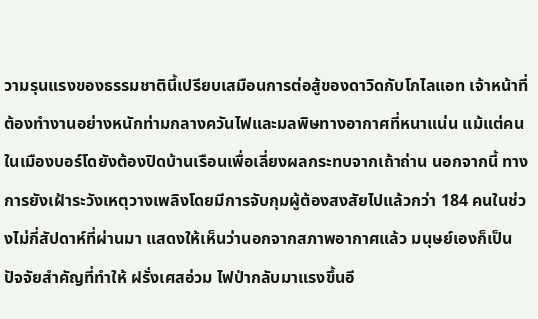วามรุนแรงของธรรมชาตินี้เปรียบเสมือนการต่อสู้ของดาวิดกับโกไลแอท เจ้าหน้าที่ต้องทำงานอย่างหนักท่ามกลางควันไฟและมลพิษทางอากาศที่หนาแน่น แม้แต่คนในเมืองบอร์โดยังต้องปิดบ้านเรือนเพื่อเลี่ยงผลกระทบจากเถ้าถ่าน นอกจากนี้ ทางการยังเฝ้าระวังเหตุวางเพลิงโดยมีการจับกุมผู้ต้องสงสัยไปแล้วกว่า 184 คนในช่วงไม่กี่สัปดาห์ที่ผ่านมา แสดงให้เห็นว่านอกจากสภาพอากาศแล้ว มนุษย์เองก็เป็นปัจจัยสำคัญที่ทำให้ ฝรั่งเศสอ่วม ไฟป่ากลับมาแรงขึ้นอี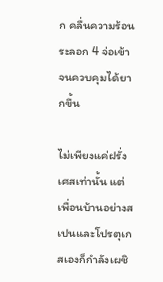ก คลื่นความร้อนระลอก 4 จ่อเข้า จนควบคุมได้ยากขึ้น

ไม่เพียงแค่ฝรั่งเศสเท่านั้น แต่เพื่อนบ้านอย่างสเปนและโปรตุเกสเองก็กำลังเผชิ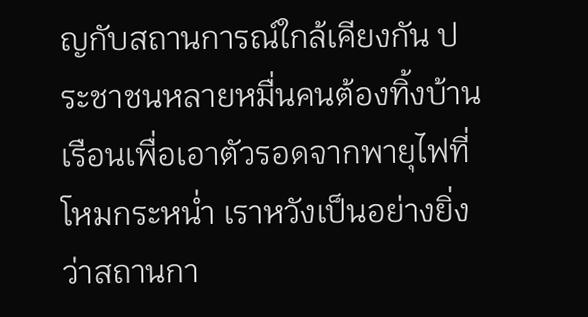ญกับสถานการณ์ใกล้เคียงกัน ประชาชนหลายหมื่นคนต้องทิ้งบ้านเรือนเพื่อเอาตัวรอดจากพายุไฟที่โหมกระหน่ำ เราหวังเป็นอย่างยิ่งว่าสถานกา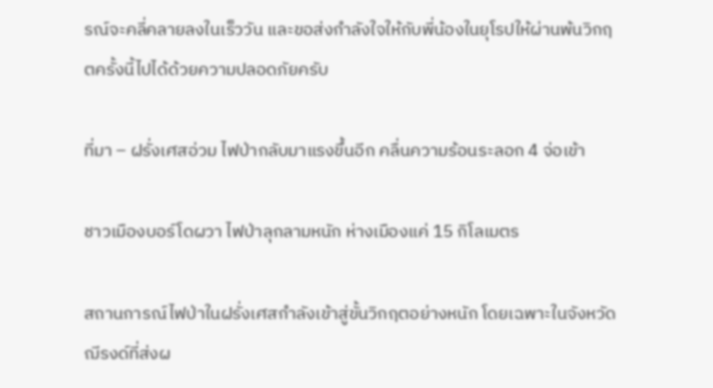รณ์จะคลี่คลายลงในเร็ววัน และขอส่งกำลังใจให้กับพี่น้องในยุโรปให้ผ่านพ้นวิกฤตครั้งนี้ไปได้ด้วยความปลอดภัยครับ

ที่มา – ฝรั่งเศสอ่วม ไฟป่ากลับมาแรงขึ้นอีก คลื่นความร้อนระลอก 4 จ่อเข้า

ชาวเมืองบอร์โดผวา ไฟป่าลุกลามหนัก ห่างเมืองแค่ 15 กิโลเมตร

สถานการณ์ไฟป่าในฝรั่งเศสกำลังเข้าสู่ขั้นวิกฤตอย่างหนัก โดยเฉพาะในจังหวัดฌีรงด์ที่ส่งผ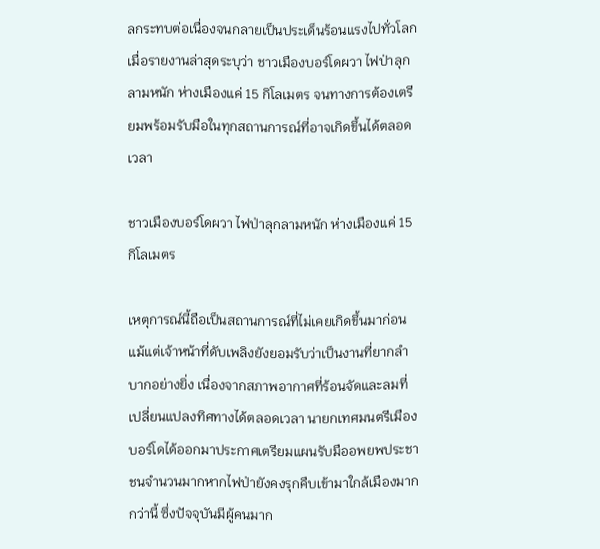ลกระทบต่อเนื่องจนกลายเป็นประเด็นร้อนแรงไปทั่วโลก เมื่อรายงานล่าสุดระบุว่า ชาวเมืองบอร์โดผวา ไฟป่าลุกลามหนัก ห่างเมืองแค่ 15 กิโลเมตร จนทางการต้องเตรียมพร้อมรับมือในทุกสถานการณ์ที่อาจเกิดขึ้นได้ตลอดเวลา

ชาวเมืองบอร์โดผวา ไฟป่าลุกลามหนัก ห่างเมืองแค่ 15 กิโลเมตร

เหตุการณ์นี้ถือเป็นสถานการณ์ที่ไม่เคยเกิดขึ้นมาก่อน แม้แต่เจ้าหน้าที่ดับเพลิงยังยอมรับว่าเป็นงานที่ยากลำบากอย่างยิ่ง เนื่องจากสภาพอากาศที่ร้อนจัดและลมที่เปลี่ยนแปลงทิศทางได้ตลอดเวลา นายกเทศมนตรีเมืองบอร์โดได้ออกมาประกาศเตรียมแผนรับมืออพยพประชาชนจำนวนมากหากไฟป่ายังคงรุกคืบเข้ามาใกล้เมืองมากกว่านี้ ซึ่งปัจจุบันมีผู้คนมาก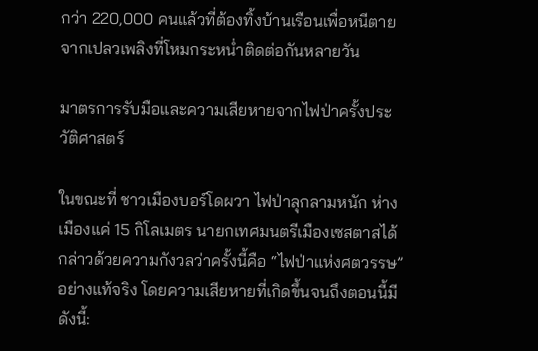กว่า 220,000 คนแล้วที่ต้องทิ้งบ้านเรือนเพื่อหนีตายจากเปลวเพลิงที่โหมกระหน่ำติดต่อกันหลายวัน

มาตรการรับมือและความเสียหายจากไฟป่าครั้งประวัติศาสตร์

ในขณะที่ ชาวเมืองบอร์โดผวา ไฟป่าลุกลามหนัก ห่างเมืองแค่ 15 กิโลเมตร นายกเทศมนตรีเมืองเซสตาสได้กล่าวด้วยความกังวลว่าครั้งนี้คือ “ไฟป่าแห่งศตวรรษ” อย่างแท้จริง โดยความเสียหายที่เกิดขึ้นจนถึงตอนนี้มีดังนี้: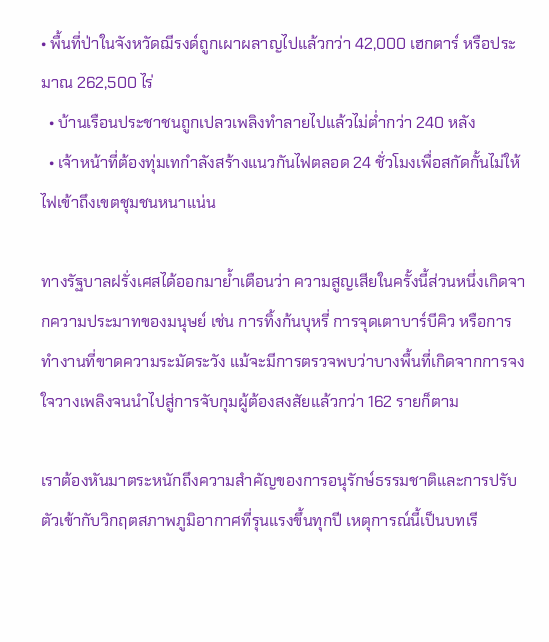• พื้นที่ป่าในจังหวัดฌีรงด์ถูกเผาผลาญไปแล้วกว่า 42,000 เฮกตาร์ หรือประมาณ 262,500 ไร่
  • บ้านเรือนประชาชนถูกเปลวเพลิงทำลายไปแล้วไม่ต่ำกว่า 240 หลัง
  • เจ้าหน้าที่ต้องทุ่มเทกำลังสร้างแนวกันไฟตลอด 24 ชั่วโมงเพื่อสกัดกั้นไม่ให้ไฟเข้าถึงเขตชุมชนหนาแน่น

ทางรัฐบาลฝรั่งเศสได้ออกมาย้ำเตือนว่า ความสูญเสียในครั้งนี้ส่วนหนึ่งเกิดจากความประมาทของมนุษย์ เช่น การทิ้งก้นบุหรี่ การจุดเตาบาร์บีคิว หรือการทำงานที่ขาดความระมัดระวัง แม้จะมีการตรวจพบว่าบางพื้นที่เกิดจากการจงใจวางเพลิงจนนำไปสู่การจับกุมผู้ต้องสงสัยแล้วกว่า 162 รายก็ตาม

เราต้องหันมาตระหนักถึงความสำคัญของการอนุรักษ์ธรรมชาติและการปรับตัวเข้ากับวิกฤตสภาพภูมิอากาศที่รุนแรงขึ้นทุกปี เหตุการณ์นี้เป็นบทเรี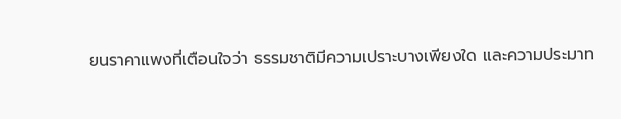ยนราคาแพงที่เตือนใจว่า ธรรมชาติมีความเปราะบางเพียงใด และความประมาท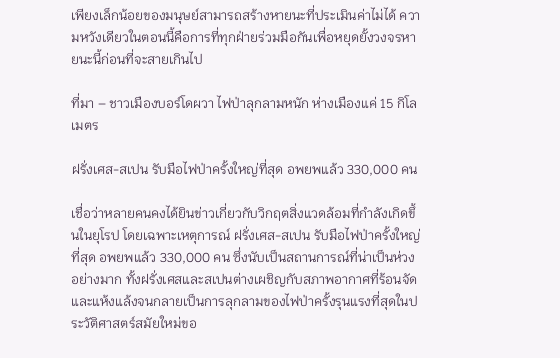เพียงเล็กน้อยของมนุษย์สามารถสร้างหายนะที่ประเมินค่าไม่ได้ ความหวังเดียวในตอนนี้คือการที่ทุกฝ่ายร่วมมือกันเพื่อหยุดยั้งวงจรหายนะนี้ก่อนที่จะสายเกินไป

ที่มา – ชาวเมืองบอร์โดผวา ไฟป่าลุกลามหนัก ห่างเมืองแค่ 15 กิโลเมตร

ฝรั่งเศส-สเปน รับมือไฟป่าครั้งใหญ่ที่สุด อพยพแล้ว 330,000 คน

เชื่อว่าหลายคนคงได้ยินข่าวเกี่ยวกับวิกฤตสิ่งแวดล้อมที่กำลังเกิดขึ้นในยุโรป โดยเฉพาะเหตุการณ์ ฝรั่งเศส-สเปน รับมือไฟป่าครั้งใหญ่ที่สุด อพยพแล้ว 330,000 คน ซึ่งนับเป็นสถานการณ์ที่น่าเป็นห่วงอย่างมาก ทั้งฝรั่งเศสและสเปนต่างเผชิญกับสภาพอากาศที่ร้อนจัดและแห้งแล้งจนกลายเป็นการลุกลามของไฟป่าครั้งรุนแรงที่สุดในประวัติศาสตร์สมัยใหม่ขอ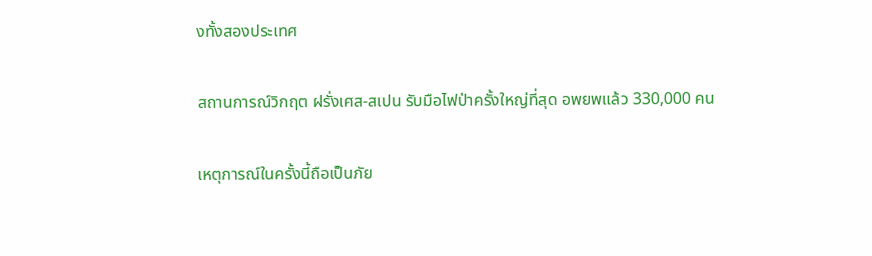งทั้งสองประเทศ

สถานการณ์วิกฤต ฝรั่งเศส-สเปน รับมือไฟป่าครั้งใหญ่ที่สุด อพยพแล้ว 330,000 คน

เหตุการณ์ในครั้งนี้ถือเป็นภัย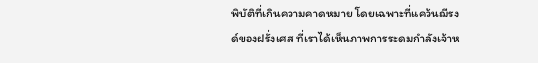พิบัติที่เกินความคาดหมาย โดยเฉพาะที่แคว้นฌีรงด์ของฝรั่งเศส ที่เราได้เห็นภาพการระดมกำลังเจ้าห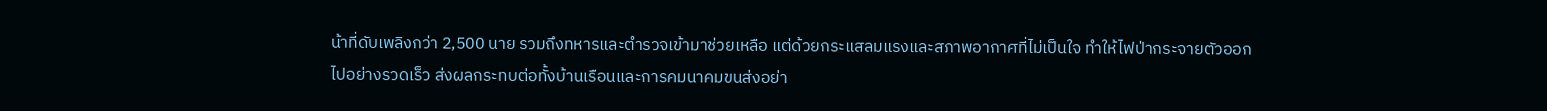น้าที่ดับเพลิงกว่า 2,500 นาย รวมถึงทหารและตำรวจเข้ามาช่วยเหลือ แต่ด้วยกระแสลมแรงและสภาพอากาศที่ไม่เป็นใจ ทำให้ไฟป่ากระจายตัวออกไปอย่างรวดเร็ว ส่งผลกระทบต่อทั้งบ้านเรือนและการคมนาคมขนส่งอย่า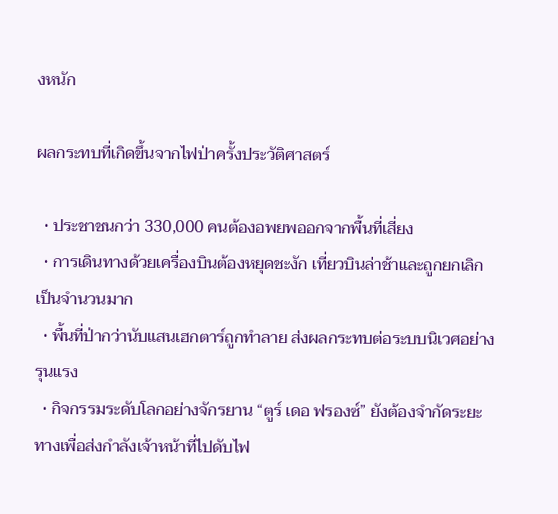งหนัก

ผลกระทบที่เกิดขึ้นจากไฟป่าครั้งประวัติศาสตร์

  • ประชาชนกว่า 330,000 คนต้องอพยพออกจากพื้นที่เสี่ยง
  • การเดินทางด้วยเครื่องบินต้องหยุดชะงัก เที่ยวบินล่าช้าและถูกยกเลิกเป็นจำนวนมาก
  • พื้นที่ป่ากว่านับแสนเฮกตาร์ถูกทำลาย ส่งผลกระทบต่อระบบนิเวศอย่างรุนแรง
  • กิจกรรมระดับโลกอย่างจักรยาน “ตูร์ เดอ ฟรองซ์” ยังต้องจำกัดระยะทางเพื่อส่งกำลังเจ้าหน้าที่ไปดับไฟ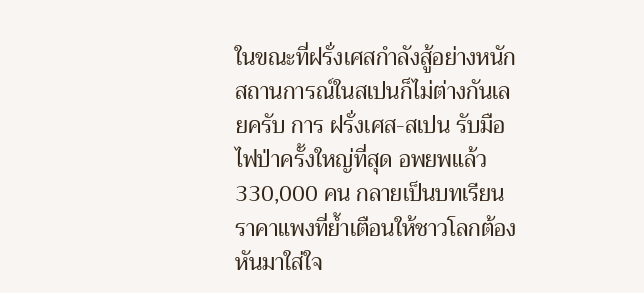ในขณะที่ฝรั่งเศสกำลังสู้อย่างหนัก สถานการณ์ในสเปนก็ไม่ต่างกันเลยครับ การ ฝรั่งเศส-สเปน รับมือไฟป่าครั้งใหญ่ที่สุด อพยพแล้ว 330,000 คน กลายเป็นบทเรียนราคาแพงที่ย้ำเตือนให้ชาวโลกต้องหันมาใส่ใจ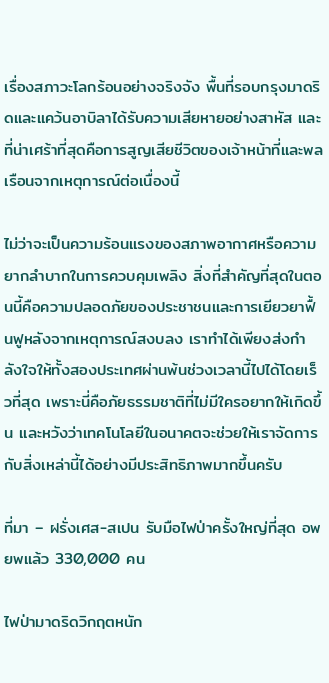เรื่องสภาวะโลกร้อนอย่างจริงจัง พื้นที่รอบกรุงมาดริดและแคว้นอาบิลาได้รับความเสียหายอย่างสาหัส และที่น่าเศร้าที่สุดคือการสูญเสียชีวิตของเจ้าหน้าที่และพลเรือนจากเหตุการณ์ต่อเนื่องนี้

ไม่ว่าจะเป็นความร้อนแรงของสภาพอากาศหรือความยากลำบากในการควบคุมเพลิง สิ่งที่สำคัญที่สุดในตอนนี้คือความปลอดภัยของประชาชนและการเยียวยาฟื้นฟูหลังจากเหตุการณ์สงบลง เราทำได้เพียงส่งกำลังใจให้ทั้งสองประเทศผ่านพ้นช่วงเวลานี้ไปได้โดยเร็วที่สุด เพราะนี่คือภัยธรรมชาติที่ไม่มีใครอยากให้เกิดขึ้น และหวังว่าเทคโนโลยีในอนาคตจะช่วยให้เราจัดการกับสิ่งเหล่านี้ได้อย่างมีประสิทธิภาพมากขึ้นครับ

ที่มา – ฝรั่งเศส-สเปน รับมือไฟป่าครั้งใหญ่ที่สุด อพยพแล้ว 330,000 คน

ไฟป่ามาดริดวิกฤตหนัก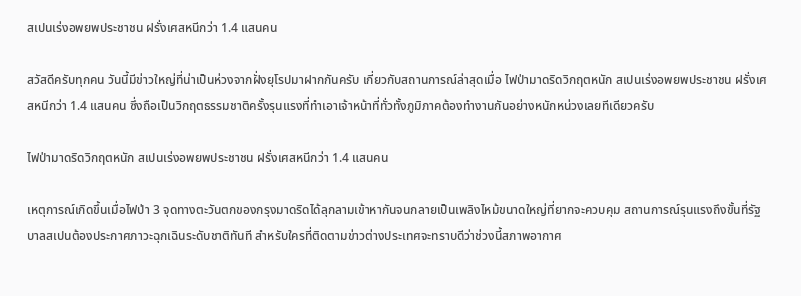สเปนเร่งอพยพประชาชน ฝรั่งเศสหนีกว่า 1.4 แสนคน

สวัสดีครับทุกคน วันนี้มีข่าวใหญ่ที่น่าเป็นห่วงจากฝั่งยุโรปมาฝากกันครับ เกี่ยวกับสถานการณ์ล่าสุดเมื่อ ไฟป่ามาดริดวิกฤตหนัก สเปนเร่งอพยพประชาชน ฝรั่งเศสหนีกว่า 1.4 แสนคน ซึ่งถือเป็นวิกฤตธรรมชาติครั้งรุนแรงที่ทำเอาเจ้าหน้าที่ทั่วทั้งภูมิภาคต้องทำงานกันอย่างหนักหน่วงเลยทีเดียวครับ

ไฟป่ามาดริดวิกฤตหนัก สเปนเร่งอพยพประชาชน ฝรั่งเศสหนีกว่า 1.4 แสนคน

เหตุการณ์เกิดขึ้นเมื่อไฟป่า 3 จุดทางตะวันตกของกรุงมาดริดได้ลุกลามเข้าหากันจนกลายเป็นเพลิงไหม้ขนาดใหญ่ที่ยากจะควบคุม สถานการณ์รุนแรงถึงขั้นที่รัฐบาลสเปนต้องประกาศภาวะฉุกเฉินระดับชาติทันที สำหรับใครที่ติดตามข่าวต่างประเทศจะทราบดีว่าช่วงนี้สภาพอากาศ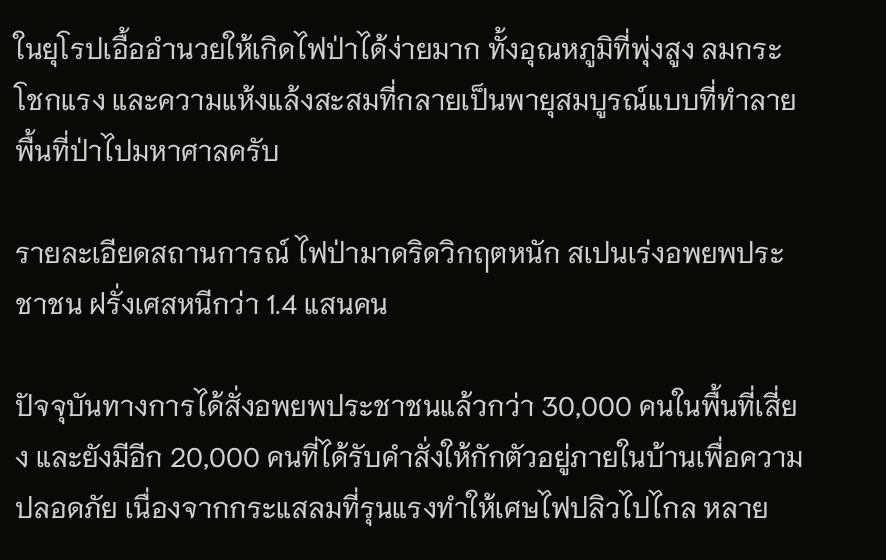ในยุโรปเอื้ออำนวยให้เกิดไฟป่าได้ง่ายมาก ทั้งอุณหภูมิที่พุ่งสูง ลมกระโชกแรง และความแห้งแล้งสะสมที่กลายเป็นพายุสมบูรณ์แบบที่ทำลายพื้นที่ป่าไปมหาศาลครับ

รายละเอียดสถานการณ์ ไฟป่ามาดริดวิกฤตหนัก สเปนเร่งอพยพประชาชน ฝรั่งเศสหนีกว่า 1.4 แสนคน

ปัจจุบันทางการได้สั่งอพยพประชาชนแล้วกว่า 30,000 คนในพื้นที่เสี่ยง และยังมีอีก 20,000 คนที่ได้รับคำสั่งให้กักตัวอยู่ภายในบ้านเพื่อความปลอดภัย เนื่องจากกระแสลมที่รุนแรงทำให้เศษไฟปลิวไปไกล หลาย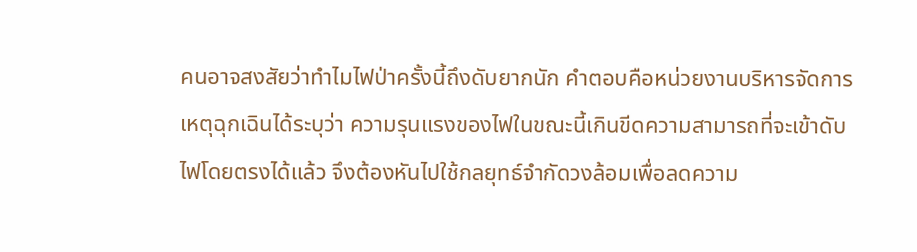คนอาจสงสัยว่าทำไมไฟป่าครั้งนี้ถึงดับยากนัก คำตอบคือหน่วยงานบริหารจัดการเหตุฉุกเฉินได้ระบุว่า ความรุนแรงของไฟในขณะนี้เกินขีดความสามารถที่จะเข้าดับไฟโดยตรงได้แล้ว จึงต้องหันไปใช้กลยุทธ์จำกัดวงล้อมเพื่อลดความ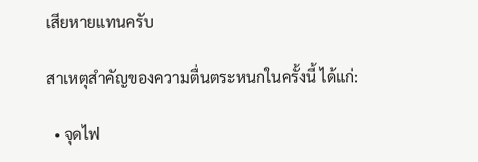เสียหายแทนครับ

สาเหตุสำคัญของความตื่นตระหนกในครั้งนี้ ได้แก่:

  • จุดไฟ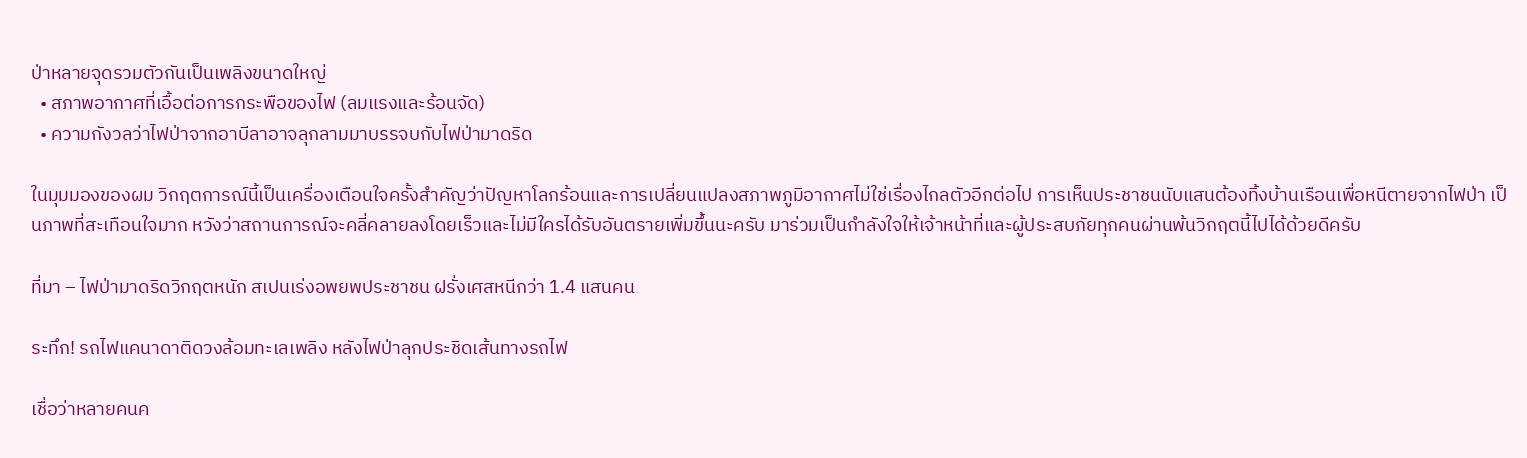ป่าหลายจุดรวมตัวกันเป็นเพลิงขนาดใหญ่
  • สภาพอากาศที่เอื้อต่อการกระพือของไฟ (ลมแรงและร้อนจัด)
  • ความกังวลว่าไฟป่าจากอาบีลาอาจลุกลามมาบรรจบกับไฟป่ามาดริด

ในมุมมองของผม วิกฤตการณ์นี้เป็นเครื่องเตือนใจครั้งสำคัญว่าปัญหาโลกร้อนและการเปลี่ยนแปลงสภาพภูมิอากาศไม่ใช่เรื่องไกลตัวอีกต่อไป การเห็นประชาชนนับแสนต้องทิ้งบ้านเรือนเพื่อหนีตายจากไฟป่า เป็นภาพที่สะเทือนใจมาก หวังว่าสถานการณ์จะคลี่คลายลงโดยเร็วและไม่มีใครได้รับอันตรายเพิ่มขึ้นนะครับ มาร่วมเป็นกำลังใจให้เจ้าหน้าที่และผู้ประสบภัยทุกคนผ่านพ้นวิกฤตนี้ไปได้ด้วยดีครับ

ที่มา – ไฟป่ามาดริดวิกฤตหนัก สเปนเร่งอพยพประชาชน ฝรั่งเศสหนีกว่า 1.4 แสนคน

ระทึก! รถไฟแคนาดาติดวงล้อมทะเลเพลิง หลังไฟป่าลุกประชิดเส้นทางรถไฟ

เชื่อว่าหลายคนค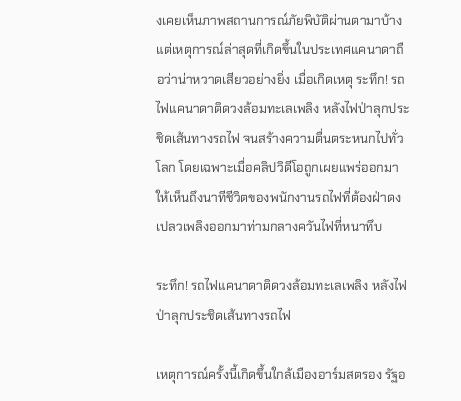งเคยเห็นภาพสถานการณ์ภัยพิบัติผ่านตามาบ้าง แต่เหตุการณ์ล่าสุดที่เกิดขึ้นในประเทศแคนาดาถือว่าน่าหวาดเสียวอย่างยิ่ง เมื่อเกิดเหตุ ระทึก! รถไฟแคนาดาติดวงล้อมทะเลเพลิง หลังไฟป่าลุกประชิดเส้นทางรถไฟ จนสร้างความตื่นตระหนกไปทั่วโลก โดยเฉพาะเมื่อคลิปวิดีโอถูกเผยแพร่ออกมาให้เห็นถึงนาทีชีวิตของพนักงานรถไฟที่ต้องฝ่าดงเปลวเพลิงออกมาท่ามกลางควันไฟที่หนาทึบ

ระทึก! รถไฟแคนาดาติดวงล้อมทะเลเพลิง หลังไฟป่าลุกประชิดเส้นทางรถไฟ

เหตุการณ์ครั้งนี้เกิดขึ้นใกล้เมืองอาร์มสตรอง รัฐอ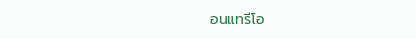อนแทรีโอ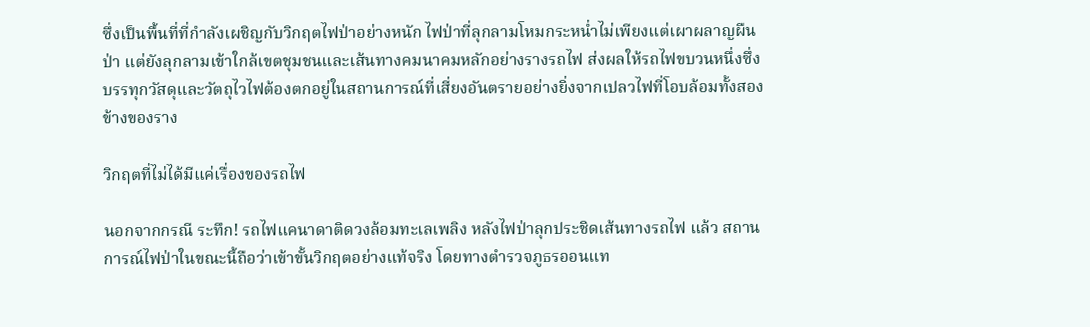ซึ่งเป็นพื้นที่ที่กำลังเผชิญกับวิกฤตไฟป่าอย่างหนัก ไฟป่าที่ลุกลามโหมกระหน่ำไม่เพียงแต่เผาผลาญผืนป่า แต่ยังลุกลามเข้าใกล้เขตชุมชนและเส้นทางคมนาคมหลักอย่างรางรถไฟ ส่งผลให้รถไฟขบวนหนึ่งซึ่งบรรทุกวัสดุและวัตถุไวไฟต้องตกอยู่ในสถานการณ์ที่เสี่ยงอันตรายอย่างยิ่งจากเปลวไฟที่โอบล้อมทั้งสองข้างของราง

วิกฤตที่ไม่ได้มีแค่เรื่องของรถไฟ

นอกจากกรณี ระทึก! รถไฟแคนาดาติดวงล้อมทะเลเพลิง หลังไฟป่าลุกประชิดเส้นทางรถไฟ แล้ว สถานการณ์ไฟป่าในขณะนี้ถือว่าเข้าขั้นวิกฤตอย่างแท้จริง โดยทางตำรวจภูธรออนแท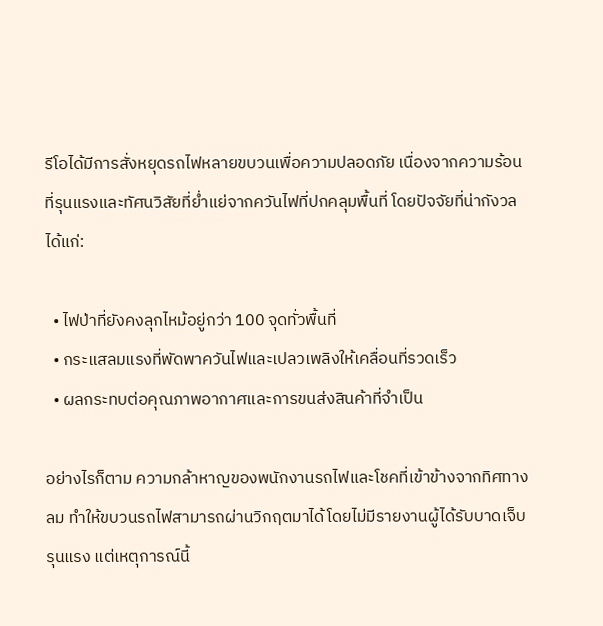รีโอได้มีการสั่งหยุดรถไฟหลายขบวนเพื่อความปลอดภัย เนื่องจากความร้อนที่รุนแรงและทัศนวิสัยที่ย่ำแย่จากควันไฟที่ปกคลุมพื้นที่ โดยปัจจัยที่น่ากังวลได้แก่:

  • ไฟป่าที่ยังคงลุกไหม้อยู่กว่า 100 จุดทั่วพื้นที่
  • กระแสลมแรงที่พัดพาควันไฟและเปลวเพลิงให้เคลื่อนที่รวดเร็ว
  • ผลกระทบต่อคุณภาพอากาศและการขนส่งสินค้าที่จำเป็น

อย่างไรก็ตาม ความกล้าหาญของพนักงานรถไฟและโชคที่เข้าข้างจากทิศทางลม ทำให้ขบวนรถไฟสามารถผ่านวิกฤตมาได้โดยไม่มีรายงานผู้ได้รับบาดเจ็บรุนแรง แต่เหตุการณ์นี้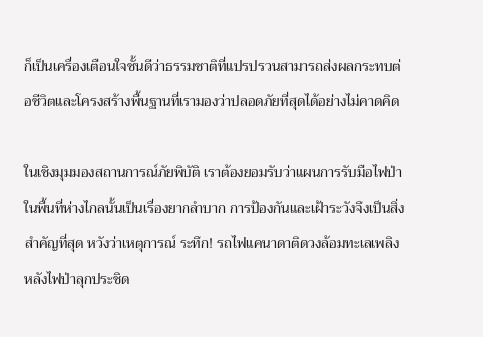ก็เป็นเครื่องเตือนใจชั้นดีว่าธรรมชาติที่แปรปรวนสามารถส่งผลกระทบต่อชีวิตและโครงสร้างพื้นฐานที่เรามองว่าปลอดภัยที่สุดได้อย่างไม่คาดคิด

ในเชิงมุมมองสถานการณ์ภัยพิบัติ เราต้องยอมรับว่าแผนการรับมือไฟป่าในพื้นที่ห่างไกลนั้นเป็นเรื่องยากลำบาก การป้องกันและเฝ้าระวังจึงเป็นสิ่งสำคัญที่สุด หวังว่าเหตุการณ์ ระทึก! รถไฟแคนาดาติดวงล้อมทะเลเพลิง หลังไฟป่าลุกประชิด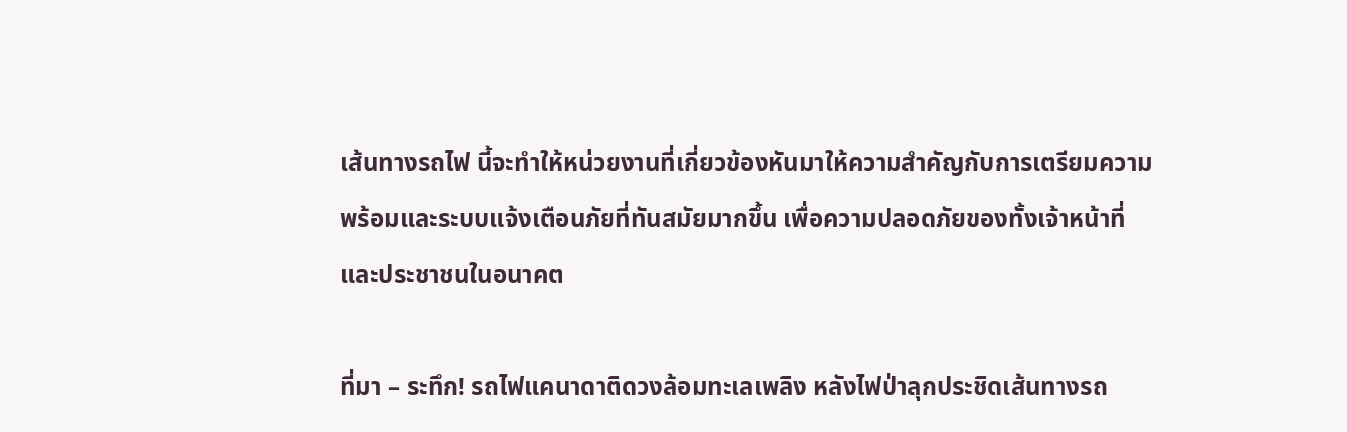เส้นทางรถไฟ นี้จะทำให้หน่วยงานที่เกี่ยวข้องหันมาให้ความสำคัญกับการเตรียมความพร้อมและระบบแจ้งเตือนภัยที่ทันสมัยมากขึ้น เพื่อความปลอดภัยของทั้งเจ้าหน้าที่และประชาชนในอนาคต

ที่มา – ระทึก! รถไฟแคนาดาติดวงล้อมทะเลเพลิง หลังไฟป่าลุกประชิดเส้นทางรถ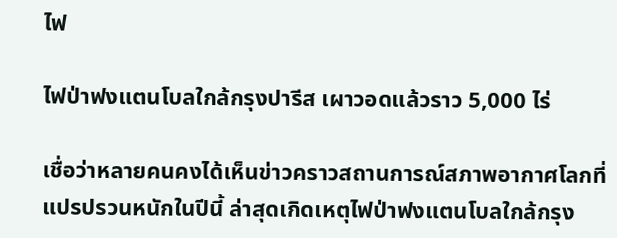ไฟ

ไฟป่าฟงแตนโบลใกล้กรุงปารีส เผาวอดแล้วราว 5,000 ไร่

เชื่อว่าหลายคนคงได้เห็นข่าวคราวสถานการณ์สภาพอากาศโลกที่แปรปรวนหนักในปีนี้ ล่าสุดเกิดเหตุไฟป่าฟงแตนโบลใกล้กรุง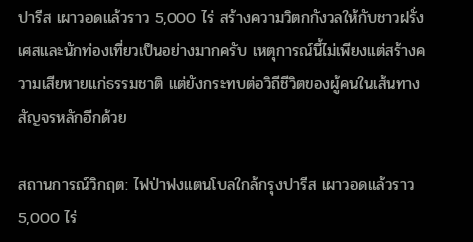ปารีส เผาวอดแล้วราว 5,000 ไร่ สร้างความวิตกกังวลให้กับชาวฝรั่งเศสและนักท่องเที่ยวเป็นอย่างมากครับ เหตุการณ์นี้ไม่เพียงแต่สร้างความเสียหายแก่ธรรมชาติ แต่ยังกระทบต่อวิถีชีวิตของผู้คนในเส้นทางสัญจรหลักอีกด้วย

สถานการณ์วิกฤต: ไฟป่าฟงแตนโบลใกล้กรุงปารีส เผาวอดแล้วราว 5,000 ไร่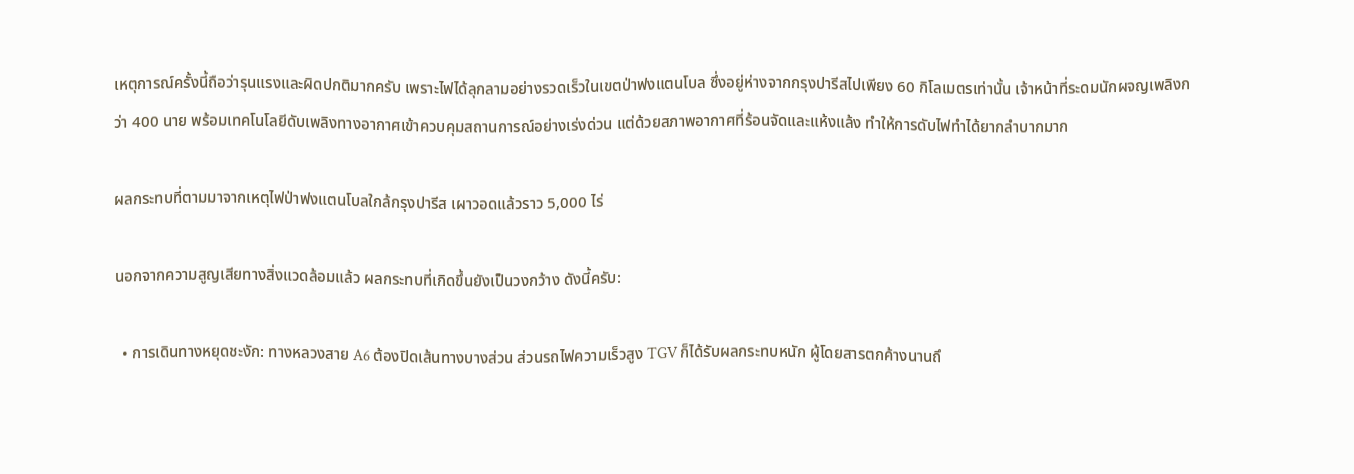เหตุการณ์ครั้งนี้ถือว่ารุนแรงและผิดปกติมากครับ เพราะไฟได้ลุกลามอย่างรวดเร็วในเขตป่าฟงแตนโบล ซึ่งอยู่ห่างจากกรุงปารีสไปเพียง 60 กิโลเมตรเท่านั้น เจ้าหน้าที่ระดมนักผจญเพลิงกว่า 400 นาย พร้อมเทคโนโลยีดับเพลิงทางอากาศเข้าควบคุมสถานการณ์อย่างเร่งด่วน แต่ด้วยสภาพอากาศที่ร้อนจัดและแห้งแล้ง ทำให้การดับไฟทำได้ยากลำบากมาก

ผลกระทบที่ตามมาจากเหตุไฟป่าฟงแตนโบลใกล้กรุงปารีส เผาวอดแล้วราว 5,000 ไร่

นอกจากความสูญเสียทางสิ่งแวดล้อมแล้ว ผลกระทบที่เกิดขึ้นยังเป็นวงกว้าง ดังนี้ครับ:

  • การเดินทางหยุดชะงัก: ทางหลวงสาย A6 ต้องปิดเส้นทางบางส่วน ส่วนรถไฟความเร็วสูง TGV ก็ได้รับผลกระทบหนัก ผู้โดยสารตกค้างนานถึ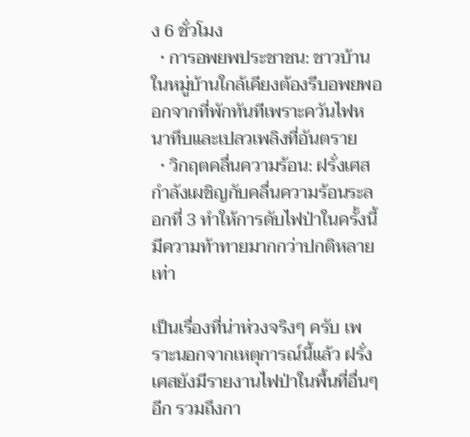ง 6 ชั่วโมง
  • การอพยพประชาชน: ชาวบ้านในหมู่บ้านใกล้เคียงต้องรีบอพยพออกจากที่พักทันทีเพราะควันไฟหนาทึบและเปลวเพลิงที่อันตราย
  • วิกฤตคลื่นความร้อน: ฝรั่งเศสกำลังเผชิญกับคลื่นความร้อนระลอกที่ 3 ทำให้การดับไฟป่าในครั้งนี้มีความท้าทายมากกว่าปกติหลายเท่า

เป็นเรื่องที่น่าห่วงจริงๆ ครับ เพราะนอกจากเหตุการณ์นี้แล้ว ฝรั่งเศสยังมีรายงานไฟป่าในพื้นที่อื่นๆ อีก รวมถึงกา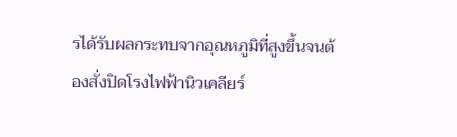รได้รับผลกระทบจากอุณหภูมิที่สูงขึ้นจนต้องสั่งปิดโรงไฟฟ้านิวเคลียร์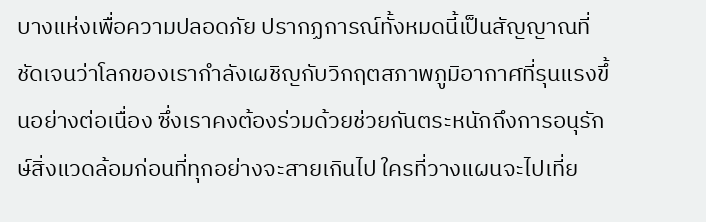บางแห่งเพื่อความปลอดภัย ปรากฏการณ์ทั้งหมดนี้เป็นสัญญาณที่ชัดเจนว่าโลกของเรากำลังเผชิญกับวิกฤตสภาพภูมิอากาศที่รุนแรงขึ้นอย่างต่อเนื่อง ซึ่งเราคงต้องร่วมด้วยช่วยกันตระหนักถึงการอนุรักษ์สิ่งแวดล้อมก่อนที่ทุกอย่างจะสายเกินไป ใครที่วางแผนจะไปเที่ย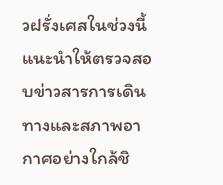วฝรั่งเศสในช่วงนี้ แนะนำให้ตรวจสอบข่าวสารการเดินทางและสภาพอากาศอย่างใกล้ชิ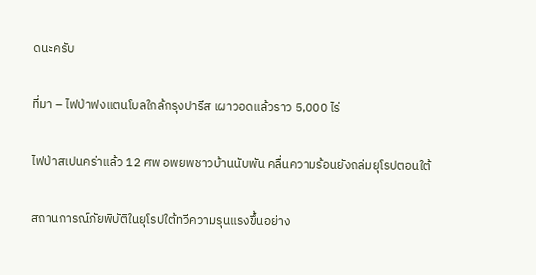ดนะครับ

ที่มา – ไฟป่าฟงแตนโบลใกล้กรุงปารีส เผาวอดแล้วราว 5,000 ไร่

ไฟป่าสเปนคร่าแล้ว 12 ศพ อพยพชาวบ้านนับพัน คลื่นความร้อนยังถล่มยุโรปตอนใต้

สถานการณ์ภัยพิบัติในยุโรปใต้ทวีความรุนแรงขึ้นอย่าง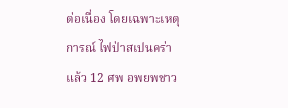ต่อเนื่อง โดยเฉพาะเหตุการณ์ ไฟป่าสเปนคร่าแล้ว 12 ศพ อพยพชาว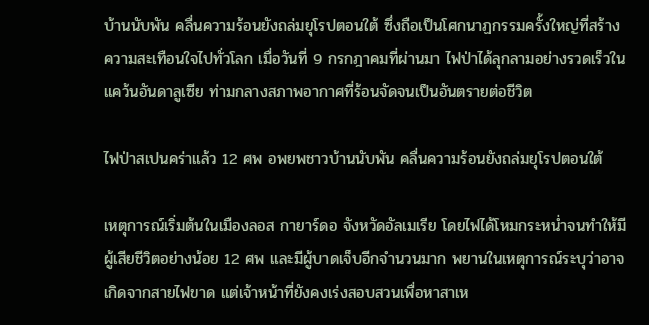บ้านนับพัน คลื่นความร้อนยังถล่มยุโรปตอนใต้ ซึ่งถือเป็นโศกนาฏกรรมครั้งใหญ่ที่สร้างความสะเทือนใจไปทั่วโลก เมื่อวันที่ 9 กรกฎาคมที่ผ่านมา ไฟป่าได้ลุกลามอย่างรวดเร็วในแคว้นอันดาลูเซีย ท่ามกลางสภาพอากาศที่ร้อนจัดจนเป็นอันตรายต่อชีวิต

ไฟป่าสเปนคร่าแล้ว 12 ศพ อพยพชาวบ้านนับพัน คลื่นความร้อนยังถล่มยุโรปตอนใต้

เหตุการณ์เริ่มต้นในเมืองลอส กายาร์ดอ จังหวัดอัลเมเรีย โดยไฟได้โหมกระหน่ำจนทำให้มีผู้เสียชีวิตอย่างน้อย 12 ศพ และมีผู้บาดเจ็บอีกจำนวนมาก พยานในเหตุการณ์ระบุว่าอาจเกิดจากสายไฟขาด แต่เจ้าหน้าที่ยังคงเร่งสอบสวนเพื่อหาสาเห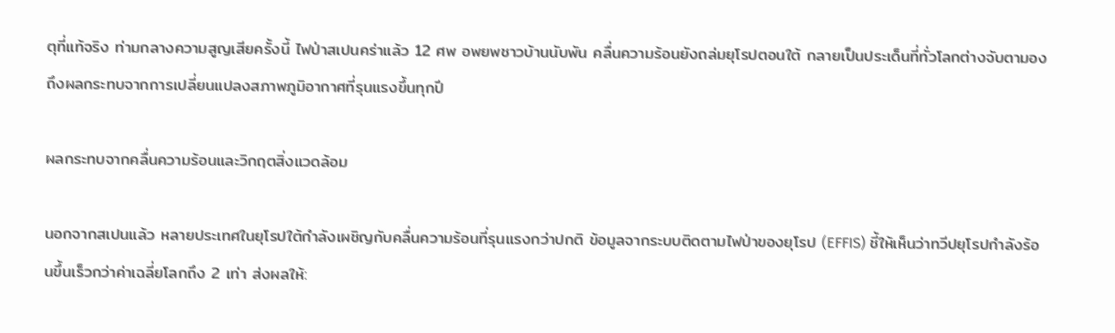ตุที่แท้จริง ท่ามกลางความสูญเสียครั้งนี้ ไฟป่าสเปนคร่าแล้ว 12 ศพ อพยพชาวบ้านนับพัน คลื่นความร้อนยังถล่มยุโรปตอนใต้ กลายเป็นประเด็นที่ทั่วโลกต่างจับตามองถึงผลกระทบจากการเปลี่ยนแปลงสภาพภูมิอากาศที่รุนแรงขึ้นทุกปี

ผลกระทบจากคลื่นความร้อนและวิกฤตสิ่งแวดล้อม

นอกจากสเปนแล้ว หลายประเทศในยุโรปใต้กำลังเผชิญกับคลื่นความร้อนที่รุนแรงกว่าปกติ ข้อมูลจากระบบติดตามไฟป่าของยุโรป (EFFIS) ชี้ให้เห็นว่าทวีปยุโรปกำลังร้อนขึ้นเร็วกว่าค่าเฉลี่ยโลกถึง 2 เท่า ส่งผลให้: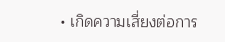• เกิดความเสี่ยงต่อการ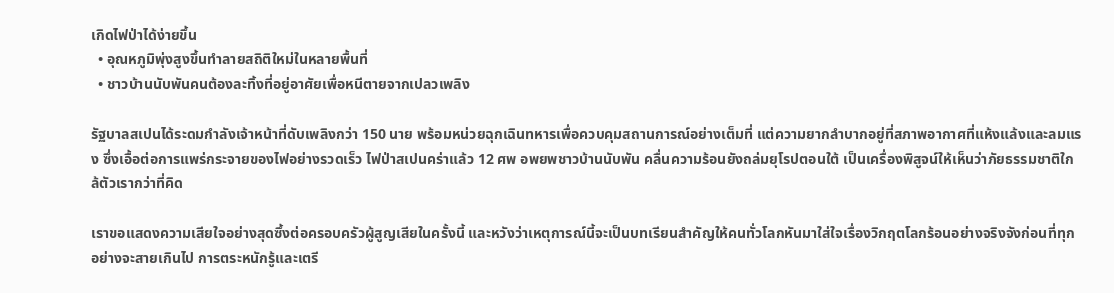เกิดไฟป่าได้ง่ายขึ้น
  • อุณหภูมิพุ่งสูงขึ้นทำลายสถิติใหม่ในหลายพื้นที่
  • ชาวบ้านนับพันคนต้องละทิ้งที่อยู่อาศัยเพื่อหนีตายจากเปลวเพลิง

รัฐบาลสเปนได้ระดมกำลังเจ้าหน้าที่ดับเพลิงกว่า 150 นาย พร้อมหน่วยฉุกเฉินทหารเพื่อควบคุมสถานการณ์อย่างเต็มที่ แต่ความยากลำบากอยู่ที่สภาพอากาศที่แห้งแล้งและลมแรง ซึ่งเอื้อต่อการแพร่กระจายของไฟอย่างรวดเร็ว ไฟป่าสเปนคร่าแล้ว 12 ศพ อพยพชาวบ้านนับพัน คลื่นความร้อนยังถล่มยุโรปตอนใต้ เป็นเครื่องพิสูจน์ให้เห็นว่าภัยธรรมชาติใกล้ตัวเรากว่าที่คิด

เราขอแสดงความเสียใจอย่างสุดซึ้งต่อครอบครัวผู้สูญเสียในครั้งนี้ และหวังว่าเหตุการณ์นี้จะเป็นบทเรียนสำคัญให้คนทั่วโลกหันมาใส่ใจเรื่องวิกฤตโลกร้อนอย่างจริงจังก่อนที่ทุกอย่างจะสายเกินไป การตระหนักรู้และเตรี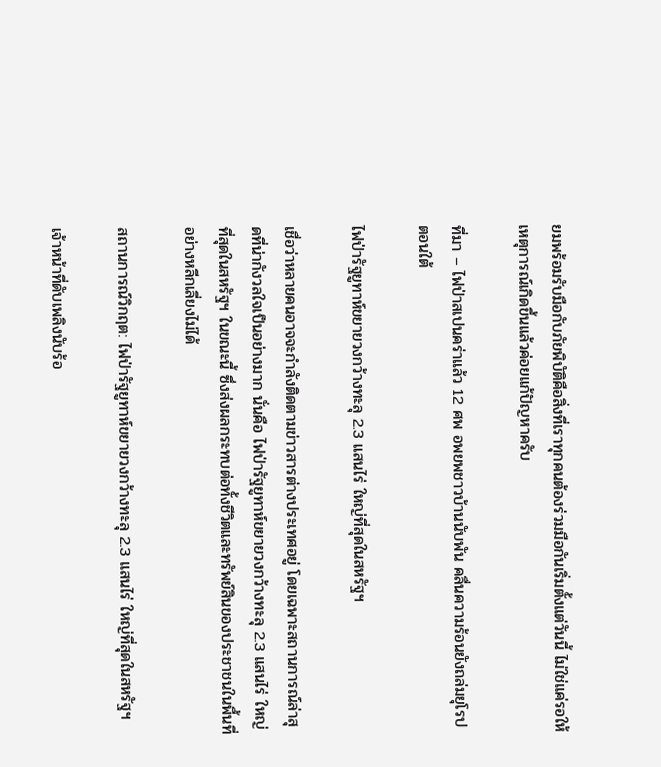ยมพร้อมรับมือกับภัยพิบัติคือสิ่งที่เราทุกคนต้องร่วมมือกันเริ่มตั้งแต่วันนี้ ไม่ใช่แค่รอให้เหตุการณ์เกิดขึ้นแล้วค่อยแก้ปัญหาครับ

ที่มา – ไฟป่าสเปนคร่าแล้ว 12 ศพ อพยพชาวบ้านนับพัน คลื่นความร้อนยังถล่มยุโรปตอนใต้

ไฟป่ารัฐยูทาห์ขยายวงกว้างทะลุ 2.3 แสนไร่ ใหญ่ที่สุดในสหรัฐฯ

เชื่อว่าหลายคนอาจจะกำลังติดตามข่าวสารต่างประเทศอยู่ โดยเฉพาะสถานการณ์ล่าสุดที่น่ากังวลใจเป็นอย่างมาก นั่นคือ ไฟป่ารัฐยูทาห์ขยายวงกว้างทะลุ 2.3 แสนไร่ ใหญ่ที่สุดในสหรัฐฯ ในขณะนี้ ซึ่งส่งผลกระทบต่อทั้งชีวิตและทรัพย์สินของประชาชนในพื้นที่อย่างหลีกเลี่ยงไม่ได้

สถานการณ์วิกฤต: ไฟป่ารัฐยูทาห์ขยายวงกว้างทะลุ 2.3 แสนไร่ ใหญ่ที่สุดในสหรัฐฯ

เจ้าหน้าที่ดับเพลิงนับร้อ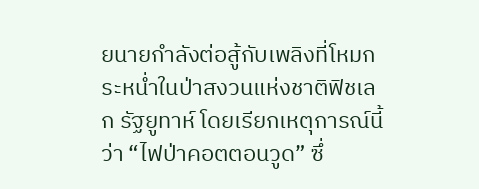ยนายกำลังต่อสู้กับเพลิงที่โหมกระหน่ำในป่าสงวนแห่งชาติฟิชเลก รัฐยูทาห์ โดยเรียกเหตุการณ์นี้ว่า “ไฟป่าคอตตอนวูด” ซึ่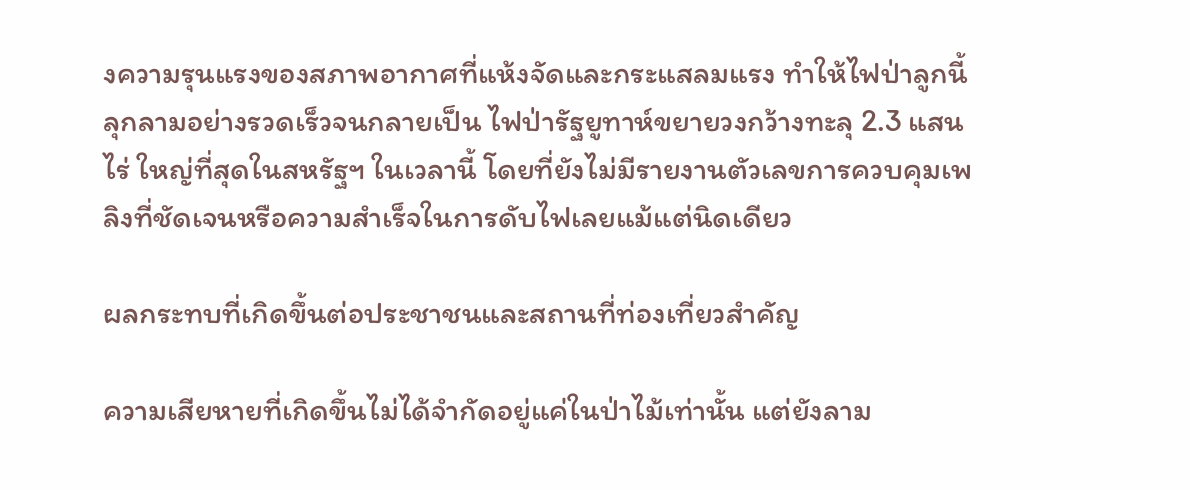งความรุนแรงของสภาพอากาศที่แห้งจัดและกระแสลมแรง ทำให้ไฟป่าลูกนี้ลุกลามอย่างรวดเร็วจนกลายเป็น ไฟป่ารัฐยูทาห์ขยายวงกว้างทะลุ 2.3 แสนไร่ ใหญ่ที่สุดในสหรัฐฯ ในเวลานี้ โดยที่ยังไม่มีรายงานตัวเลขการควบคุมเพลิงที่ชัดเจนหรือความสำเร็จในการดับไฟเลยแม้แต่นิดเดียว

ผลกระทบที่เกิดขึ้นต่อประชาชนและสถานที่ท่องเที่ยวสำคัญ

ความเสียหายที่เกิดขึ้นไม่ได้จำกัดอยู่แค่ในป่าไม้เท่านั้น แต่ยังลาม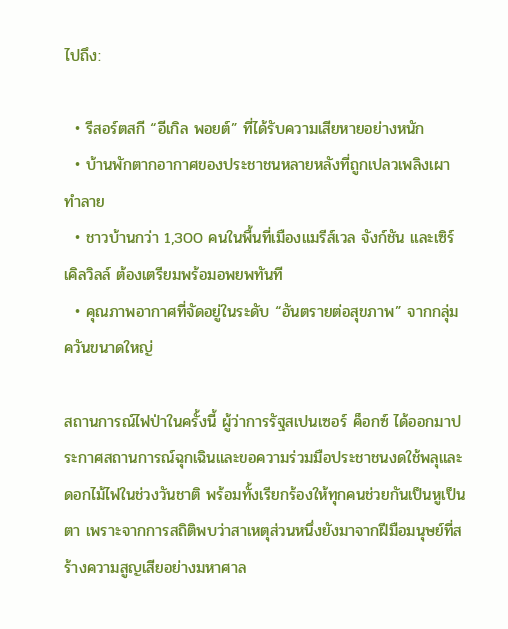ไปถึง:

  • รีสอร์ตสกี “อีเกิล พอยต์” ที่ได้รับความเสียหายอย่างหนัก
  • บ้านพักตากอากาศของประชาชนหลายหลังที่ถูกเปลวเพลิงเผาทำลาย
  • ชาวบ้านกว่า 1,300 คนในพื้นที่เมืองแมรีส์เวล จังก์ชัน และเซิร์เคิลวิลล์ ต้องเตรียมพร้อมอพยพทันที
  • คุณภาพอากาศที่จัดอยู่ในระดับ “อันตรายต่อสุขภาพ” จากกลุ่มควันขนาดใหญ่

สถานการณ์ไฟป่าในครั้งนี้ ผู้ว่าการรัฐสเปนเซอร์ ค็อกซ์ ได้ออกมาประกาศสถานการณ์ฉุกเฉินและขอความร่วมมือประชาชนงดใช้พลุและดอกไม้ไฟในช่วงวันชาติ พร้อมทั้งเรียกร้องให้ทุกคนช่วยกันเป็นหูเป็นตา เพราะจากการสถิติพบว่าสาเหตุส่วนหนึ่งยังมาจากฝีมือมนุษย์ที่สร้างความสูญเสียอย่างมหาศาล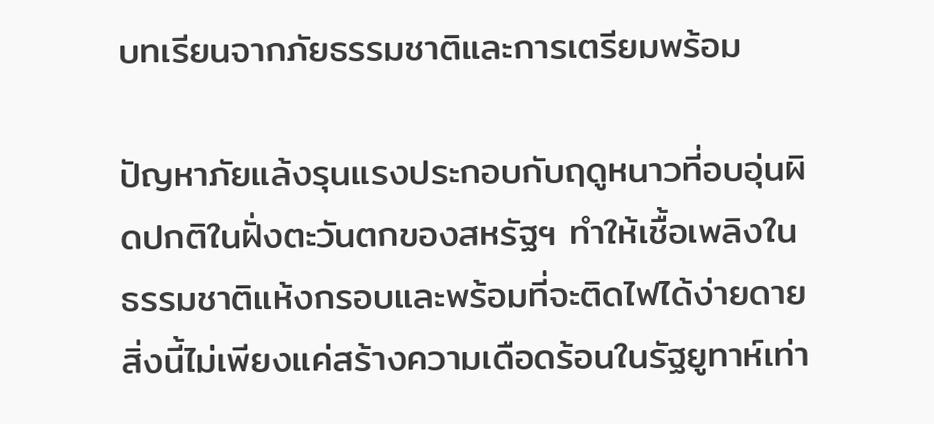บทเรียนจากภัยธรรมชาติและการเตรียมพร้อม

ปัญหาภัยแล้งรุนแรงประกอบกับฤดูหนาวที่อบอุ่นผิดปกติในฝั่งตะวันตกของสหรัฐฯ ทำให้เชื้อเพลิงในธรรมชาติแห้งกรอบและพร้อมที่จะติดไฟได้ง่ายดาย สิ่งนี้ไม่เพียงแค่สร้างความเดือดร้อนในรัฐยูทาห์เท่า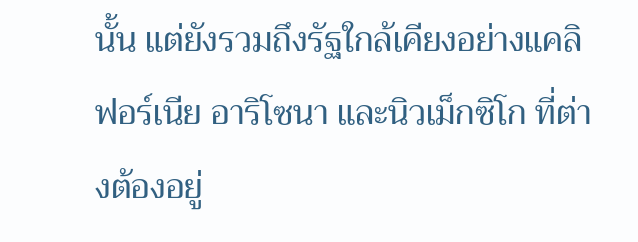นั้น แต่ยังรวมถึงรัฐใกล้เคียงอย่างแคลิฟอร์เนีย อาริโซนา และนิวเม็กซิโก ที่ต่างต้องอยู่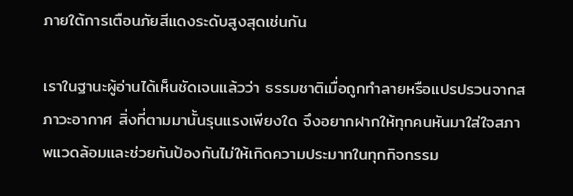ภายใต้การเตือนภัยสีแดงระดับสูงสุดเช่นกัน

เราในฐานะผู้อ่านได้เห็นชัดเจนแล้วว่า ธรรมชาติเมื่อถูกทำลายหรือแปรปรวนจากสภาวะอากาศ สิ่งที่ตามมานั้นรุนแรงเพียงใด จึงอยากฝากให้ทุกคนหันมาใส่ใจสภาพแวดล้อมและช่วยกันป้องกันไม่ให้เกิดความประมาทในทุกกิจกรรม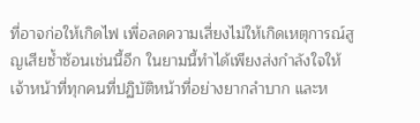ที่อาจก่อให้เกิดไฟ เพื่อลดความเสี่ยงไม่ให้เกิดเหตุการณ์สูญเสียซ้ำซ้อนเช่นนี้อีก ในยามนี้ทำได้เพียงส่งกำลังใจให้เจ้าหน้าที่ทุกคนที่ปฏิบัติหน้าที่อย่างยากลำบาก และห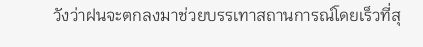วังว่าฝนจะตกลงมาช่วยบรรเทาสถานการณ์โดยเร็วที่สุ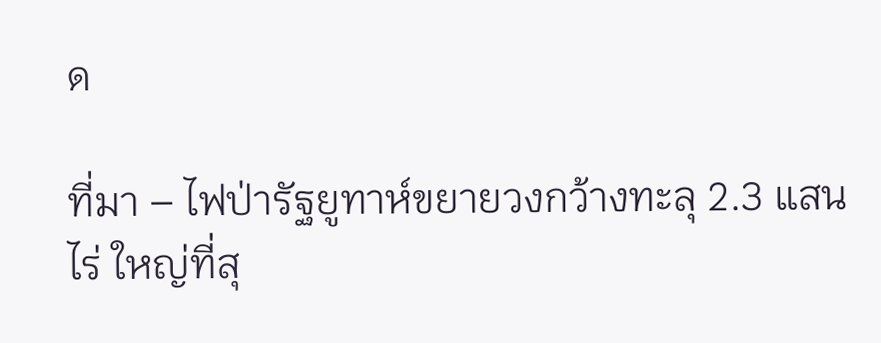ด

ที่มา – ไฟป่ารัฐยูทาห์ขยายวงกว้างทะลุ 2.3 แสนไร่ ใหญ่ที่สุ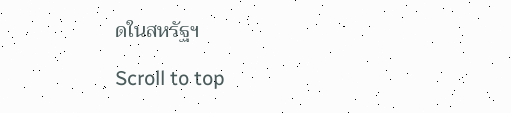ดในสหรัฐฯ

Scroll to top